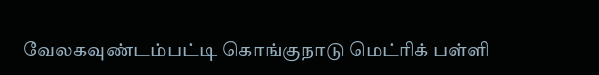வேலகவுண்டம்பட்டி கொங்குநாடு மெட்ரிக் பள்ளி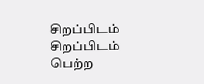சிறப்பிடம்
சிறப்பிடம் பெற்ற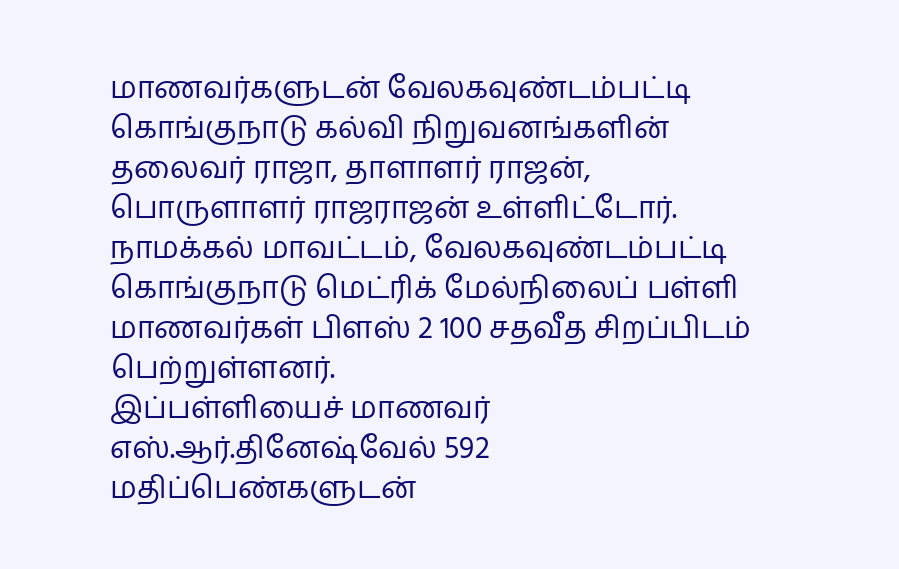மாணவர்களுடன் வேலகவுண்டம்பட்டி கொங்குநாடு கல்வி நிறுவனங்களின் தலைவர் ராஜா, தாளாளர் ராஜன், பொருளாளர் ராஜராஜன் உள்ளிட்டோர்.
நாமக்கல் மாவட்டம், வேலகவுண்டம்பட்டி கொங்குநாடு மெட்ரிக் மேல்நிலைப் பள்ளி மாணவர்கள் பிளஸ் 2 100 சதவீத சிறப்பிடம் பெற்றுள்ளனர்.
இப்பள்ளியைச் மாணவர் எஸ்.ஆர்.தினேஷ்வேல் 592 மதிப்பெண்களுடன்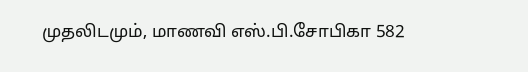முதலிடமும், மாணவி எஸ்.பி.சோபிகா 582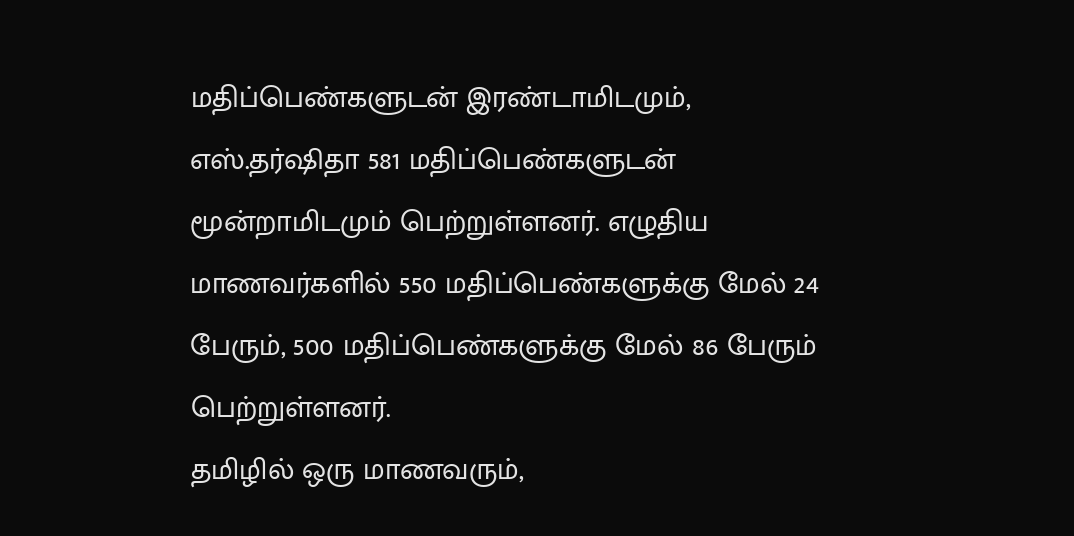மதிப்பெண்களுடன் இரண்டாமிடமும், எஸ்.தர்ஷிதா 581 மதிப்பெண்களுடன் மூன்றாமிடமும் பெற்றுள்ளனர். எழுதிய மாணவர்களில் 550 மதிப்பெண்களுக்கு மேல் 24 பேரும், 500 மதிப்பெண்களுக்கு மேல் 86 பேரும் பெற்றுள்ளனர்.
தமிழில் ஒரு மாணவரும்,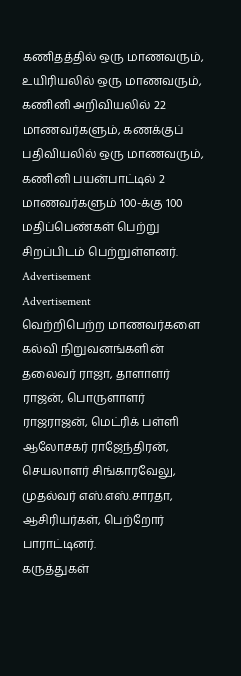கணிதத்தில் ஒரு மாணவரும், உயிரியலில் ஒரு மாணவரும், கணினி அறிவியலில் 22 மாணவர்களும், கணக்குப் பதிவியலில் ஒரு மாணவரும், கணினி பயன்பாட்டில் 2 மாணவர்களும் 100-க்கு 100 மதிப்பெண்கள் பெற்று சிறப்பிடம் பெற்றுள்ளனர்.
Advertisement
Advertisement
வெற்றிபெற்ற மாணவர்களை கல்வி நிறுவனங்களின் தலைவர் ராஜா, தாளாளர் ராஜன், பொருளாளர் ராஜராஜன், மெட்ரிக் பள்ளி ஆலோசகர் ராஜேந்திரன், செயலாளர் சிங்காரவேலு, முதல்வர் எஸ்.எஸ்.சாரதா, ஆசிரியர்கள், பெற்றோர் பாராட்டினர்.
கருத்துகள்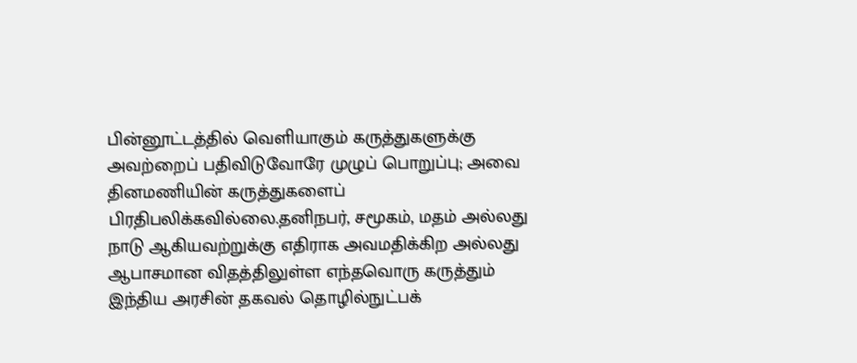பின்னூட்டத்தில் வெளியாகும் கருத்துகளுக்கு அவற்றைப் பதிவிடுவோரே முழுப் பொறுப்பு; அவை தினமணியின் கருத்துகளைப் பிரதிபலிக்கவில்லை.தனிநபர், சமூகம், மதம் அல்லது நாடு ஆகியவற்றுக்கு எதிராக அவமதிக்கிற அல்லது ஆபாசமான விதத்திலுள்ள எந்தவொரு கருத்தும் இந்திய அரசின் தகவல் தொழில்நுட்பக்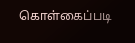கொள்கைப்படி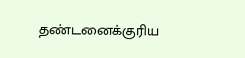தண்டனைக்குரிய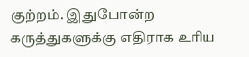குற்றம். இதுபோன்ற கருத்துகளுக்கு எதிராக உரிய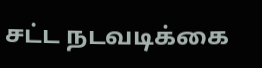சட்ட நடவடிக்கை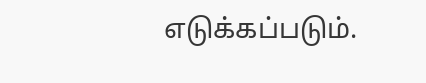எடுக்கப்படும்.